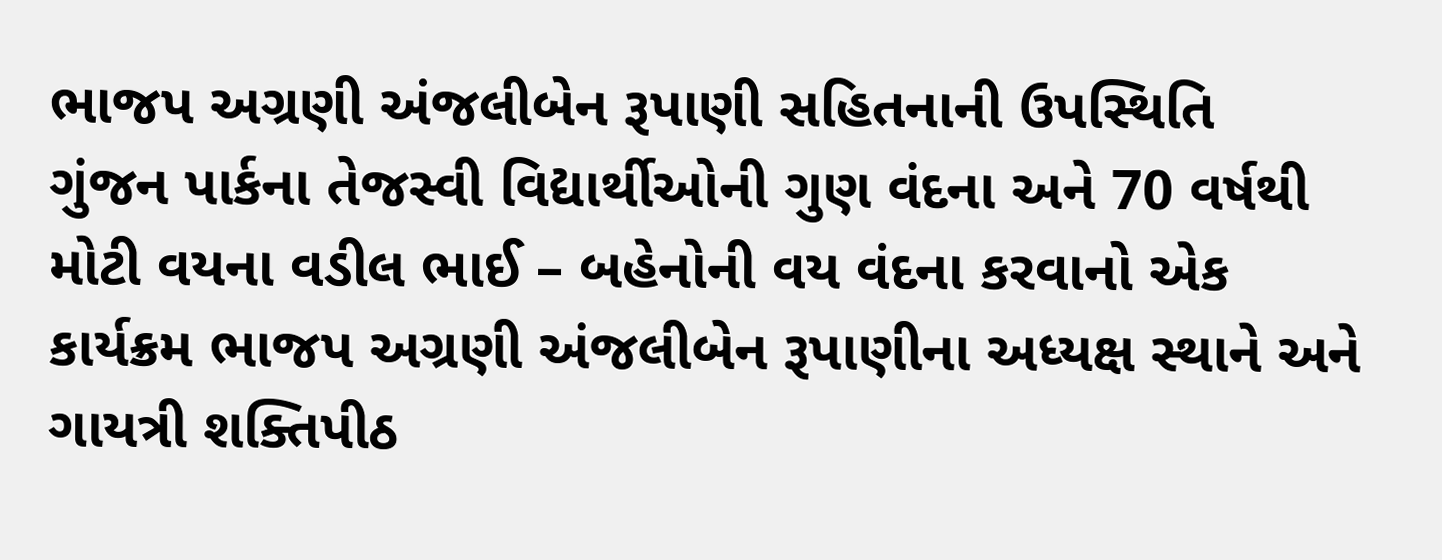ભાજપ અગ્રણી અંજલીબેન રૂપાણી સહિતનાની ઉપસ્થિતિ
ગુંજન પાર્કના તેજસ્વી વિદ્યાર્થીઓની ગુણ વંદના અને 70 વર્ષથી મોટી વયના વડીલ ભાઈ – બહેનોની વય વંદના કરવાનો એક કાર્યક્રમ ભાજપ અગ્રણી અંજલીબેન રૂપાણીના અધ્યક્ષ સ્થાને અને ગાયત્રી શક્તિપીઠ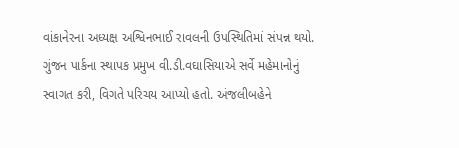વાંકાનેરના અધ્યક્ષ અશ્વિનભાઈ રાવલની ઉપસ્થિતિમાં સંપન્ન થયો.
ગુંજન પાર્કના સ્થાપક પ્રમુખ વી.ડી.વઘાસિયાએ સર્વે મહેમાનોનું સ્વાગત કરી, વિગતે પરિચય આપ્યો હતો. અંજલીબહેને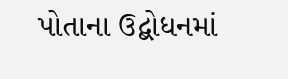પોતાના ઉદ્બોધનમાં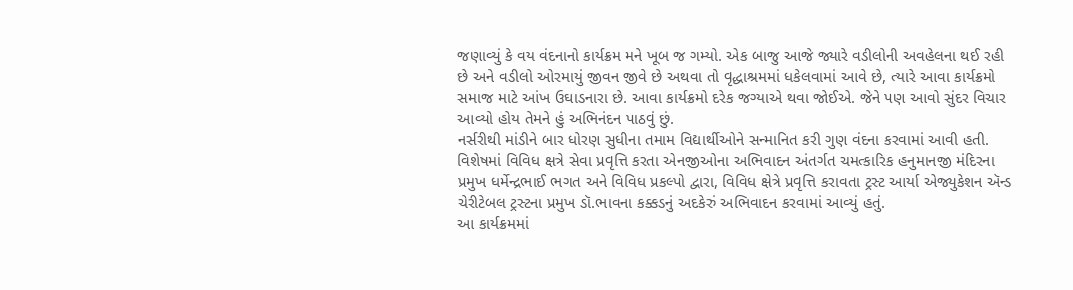જણાવ્યું કે વય વંદનાનો કાર્યક્રમ મને ખૂબ જ ગમ્યો. એક બાજુ આજે જ્યારે વડીલોની અવહેલના થઈ રહી છે અને વડીલો ઓરમાયું જીવન જીવે છે અથવા તો વૃદ્ધાશ્રમમાં ધકેલવામાં આવે છે, ત્યારે આવા કાર્યક્રમો સમાજ માટે આંખ ઉઘાડનારા છે. આવા કાર્યક્રમો દરેક જગ્યાએ થવા જોઈએ. જેને પણ આવો સુંદર વિચાર આવ્યો હોય તેમને હું અભિનંદન પાઠવું છું.
નર્સરીથી માંડીને બાર ધોરણ સુધીના તમામ વિદ્યાર્થીઓને સન્માનિત કરી ગુણ વંદના કરવામાં આવી હતી. વિશેષમાં વિવિધ ક્ષત્રે સેવા પ્રવૃત્તિ કરતા એનજીઓના અભિવાદન અંતર્ગત ચમત્કારિક હનુમાનજી મંદિરના પ્રમુખ ધર્મેન્દ્રભાઈ ભગત અને વિવિધ પ્રકલ્પો દ્વારા, વિવિધ ક્ષેત્રે પ્રવૃત્તિ કરાવતા ટ્રસ્ટ આર્યા એજ્યુકેશન ઍન્ડ ચેરીટેબલ ટ્રસ્ટના પ્રમુખ ડૉ.ભાવના કક્કડનું અદકેરું અભિવાદન કરવામાં આવ્યું હતું.
આ કાર્યક્રમમાં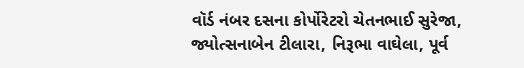વૉર્ડ નંબર દસના કોર્પોરેટરો ચેતનભાઈ સુરેજા, જ્યોત્સનાબેન ટીલારા, નિરૂભા વાઘેલા, પૂર્વ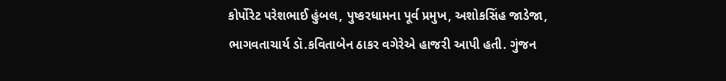કોર્પોરેટ પરેશભાઈ હુંબલ, પુષ્કરધામના પૂર્વ પ્રમુખ, અશોકસિંહ જાડેજા, ભાગવતાચાર્ય ડૉ.કવિતાબેન ઠાકર વગેરેએ હાજરી આપી હતી. ગુંજન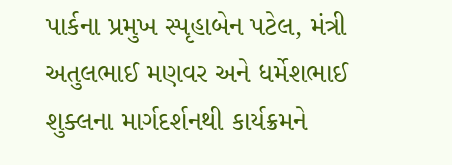પાર્કના પ્રમુખ સ્પૃહાબેન પટેલ, મંત્રી અતુલભાઈ મણવર અને ધર્મેશભાઈ શુક્લના માર્ગદર્શનથી કાર્યક્રમને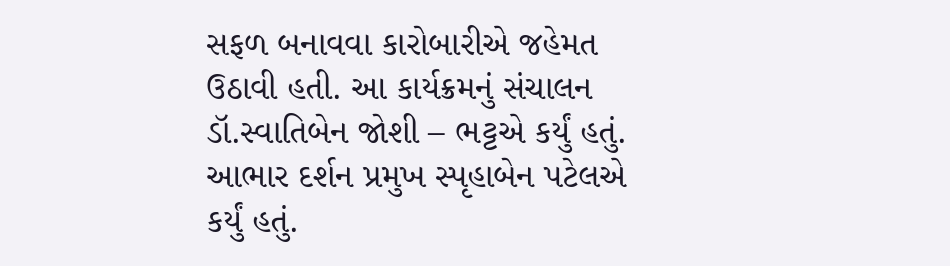સફળ બનાવવા કારોબારીએ જહેમત ઉઠાવી હતી. આ કાર્યક્રમનું સંચાલન ડૉ.સ્વાતિબેન જોશી – ભટ્ટએ કર્યું હતું. આભાર દર્શન પ્રમુખ સ્પૃહાબેન પટેલએ કર્યું હતું.